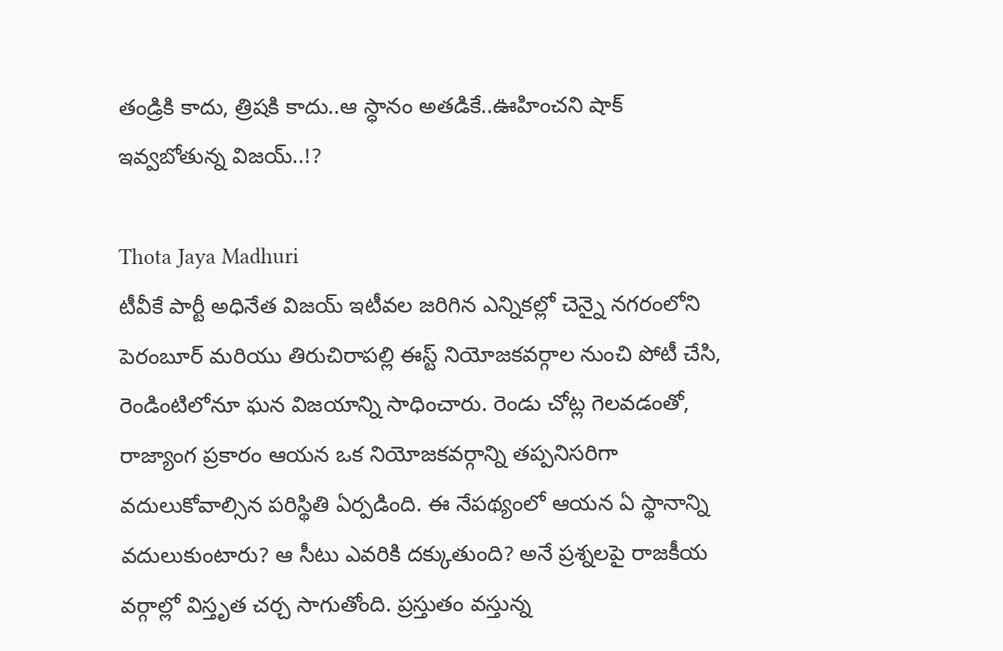తండ్రికి కాదు, త్రిషకి కాదు..ఆ స్ధానం అతడికే..ఊహించని షాక్ ఇవ్వబోతున్న విజయ్..!?

Thota Jaya Madhuri
టీవీకే పార్టీ అధినేత విజయ్ ఇటీవల జరిగిన ఎన్నికల్లో చెన్నై నగరంలోని పెరంబూర్ మరియు తిరుచిరాపల్లి ఈస్ట్ నియోజకవర్గాల నుంచి పోటీ చేసి, రెండింటిలోనూ ఘన విజయాన్ని సాధించారు. రెండు చోట్ల గెలవడంతో, రాజ్యాంగ ప్రకారం ఆయన ఒక నియోజకవర్గాన్ని తప్పనిసరిగా వదులుకోవాల్సిన పరిస్థితి ఏర్పడింది. ఈ నేపథ్యంలో ఆయన ఏ స్థానాన్ని వదులుకుంటారు? ఆ సీటు ఎవరికి దక్కుతుంది? అనే ప్రశ్నలపై రాజకీయ వర్గాల్లో విస్తృత చర్చ సాగుతోంది. ప్రస్తుతం వస్తున్న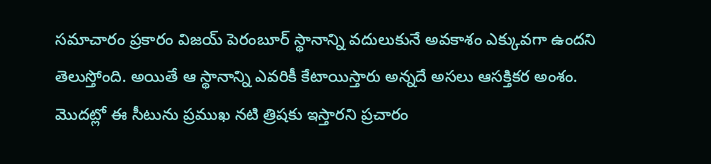సమాచారం ప్రకారం విజయ్ పెరంబూర్ స్థానాన్ని వదులుకునే అవకాశం ఎక్కువగా ఉందని తెలుస్తోంది. అయితే ఆ స్థానాన్ని ఎవరికీ కేటాయిస్తారు అన్నదే అసలు ఆసక్తికర అంశం. మొదట్లో ఈ సీటును ప్రముఖ నటి త్రిషకు ఇస్తారని ప్రచారం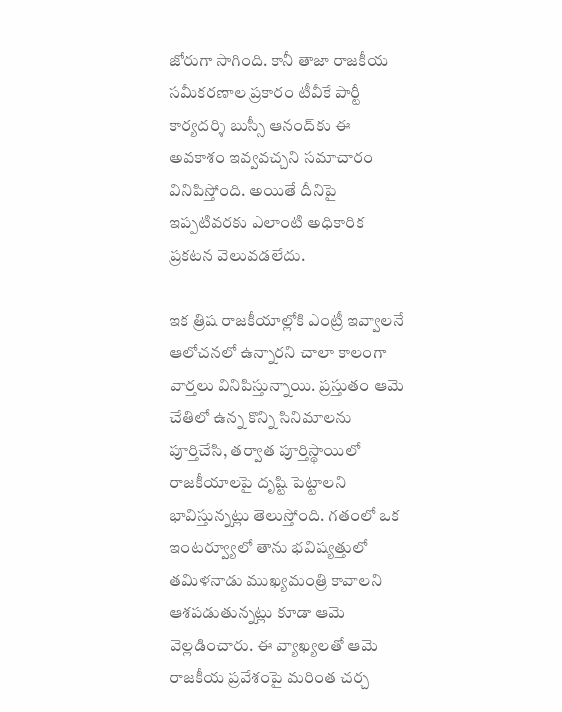జోరుగా సాగింది. కానీ తాజా రాజకీయ సమీకరణాల ప్రకారం టీవీకే పార్టీ కార్యదర్శి బుస్సీ ఆనంద్‌కు ఈ అవకాశం ఇవ్వవచ్చని సమాచారం వినిపిస్తోంది. అయితే దీనిపై ఇప్పటివరకు ఎలాంటి అధికారిక ప్రకటన వెలువడలేదు.

ఇక త్రిష రాజకీయాల్లోకి ఎంట్రీ ఇవ్వాలనే ఆలోచనలో ఉన్నారని చాలా కాలంగా వార్తలు వినిపిస్తున్నాయి. ప్రస్తుతం ఆమె చేతిలో ఉన్న కొన్ని సినిమాలను పూర్తిచేసి, తర్వాత పూర్తిస్థాయిలో రాజకీయాలపై దృష్టి పెట్టాలని భావిస్తున్నట్లు తెలుస్తోంది. గతంలో ఒక ఇంటర్వ్యూలో తాను భవిష్యత్తులో తమిళనాడు ముఖ్యమంత్రి కావాలని ఆశపడుతున్నట్లు కూడా ఆమె వెల్లడించారు. ఈ వ్యాఖ్యలతో ఆమె రాజకీయ ప్రవేశంపై మరింత చర్చ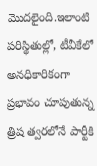మొదలైంది.ఇలాంటి పరిస్థితుల్లో, టీవీకేలో అనధికారికంగా ప్రభావం చూపుతున్న త్రిష త్వరలోనే పార్టీకి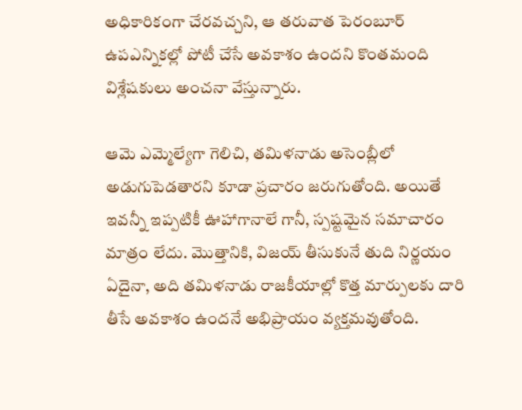అధికారికంగా చేరవచ్చని, ఆ తరువాత పెరంబూర్ ఉపఎన్నికల్లో పోటీ చేసే అవకాశం ఉందని కొంతమంది విశ్లేషకులు అంచనా వేస్తున్నారు.

ఆమె ఎమ్మెల్యేగా గెలిచి, తమిళనాడు అసెంబ్లీలో అడుగుపెడతారని కూడా ప్రచారం జరుగుతోంది. అయితే ఇవన్నీ ఇప్పటికీ ఊహాగానాలే గానీ, స్పష్టమైన సమాచారం మాత్రం లేదు. మొత్తానికి, విజయ్ తీసుకునే తుది నిర్ణయం ఏదైనా, అది తమిళనాడు రాజకీయాల్లో కొత్త మార్పులకు దారి తీసే అవకాశం ఉందనే అభిప్రాయం వ్యక్తమవుతోంది.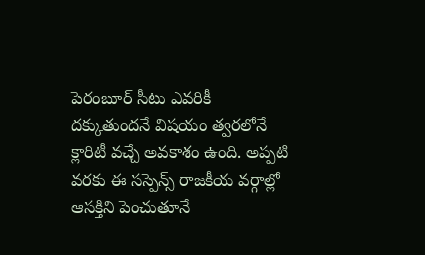పెరంబూర్ సీటు ఎవరికీ దక్కుతుందనే విషయం త్వరలోనే క్లారిటీ వచ్చే అవకాశం ఉంది. అప్పటి వరకు ఈ సస్పెన్స్ రాజకీయ వర్గాల్లో ఆసక్తిని పెంచుతూనే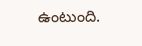ఉంటుంది.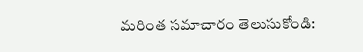మరింత సమాచారం తెలుసుకోండి: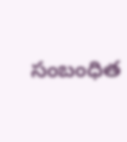సంబంధిత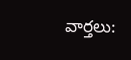వార్తలు: